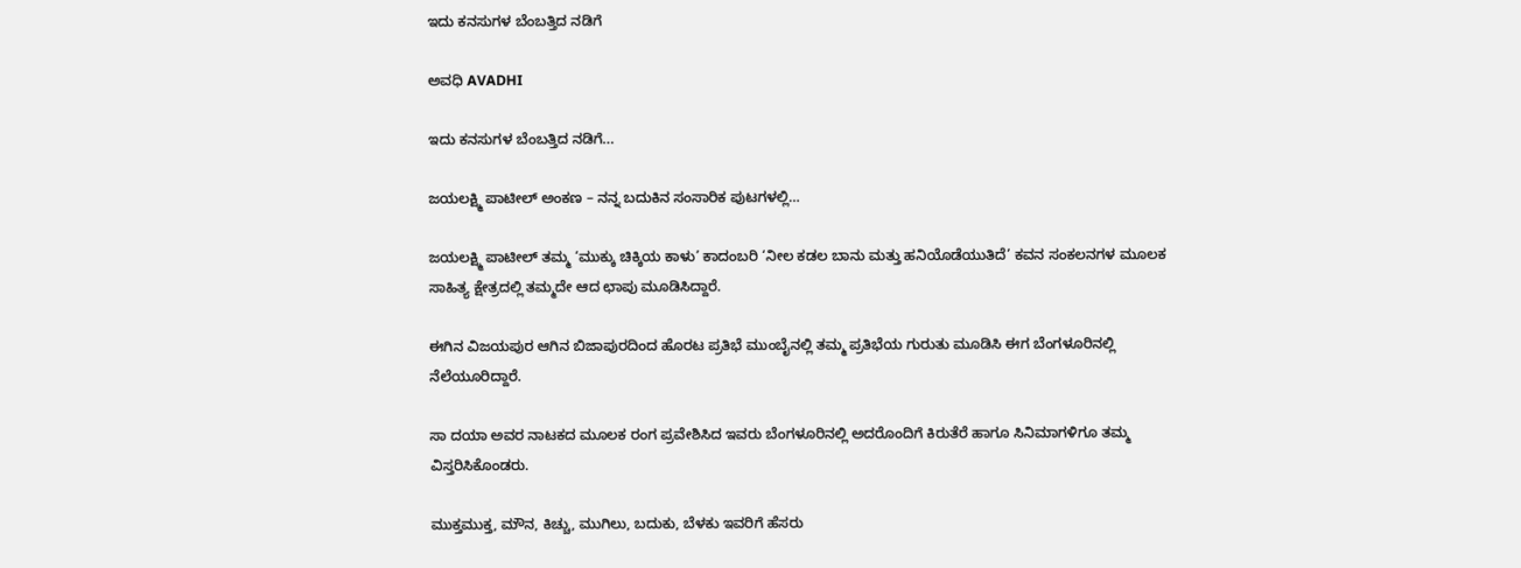ಇದು ಕನಸುಗಳ ಬೆಂಬತ್ತಿದ ನಡಿಗೆ‍

ಅವಧಿ AVADHI

ಇದು ಕನಸುಗಳ ಬೆಂಬತ್ತಿದ ನಡಿಗೆ...

ಜಯಲಕ್ಷ್ಮಿ ಪಾಟೀಲ್ ಅಂಕಣ – ನನ್ನ ಬದುಕಿನ ಸಂಸಾರಿಕ ಪುಟಗಳಲ್ಲಿ…

ಜಯಲಕ್ಷ್ಮಿ ಪಾಟೀಲ್ ತಮ್ಮ ‘ಮುಕ್ಕು ಚಿಕ್ಕಿಯ ಕಾಳು’ ಕಾದಂಬರಿ ‘ನೀಲ ಕಡಲ ಬಾನು ಮತ್ತು ಹನಿಯೊಡೆಯುತಿದೆ’ ಕವನ ಸಂಕಲನಗಳ ಮೂಲಕ ಸಾಹಿತ್ಯ ಕ್ಷೇತ್ರದಲ್ಲಿ ತಮ್ಮದೇ ಆದ ಛಾಪು ಮೂಡಿಸಿದ್ದಾರೆ.

ಈಗಿನ ವಿಜಯಪುರ ಆಗಿನ ಬಿಜಾಪುರದಿಂದ ಹೊರಟ ಪ್ರತಿಭೆ ಮುಂಬೈನಲ್ಲಿ ತಮ್ಮ ಪ್ರತಿಭೆಯ ಗುರುತು ಮೂಡಿಸಿ ಈಗ ಬೆಂಗಳೂರಿನಲ್ಲಿ ನೆಲೆಯೂರಿದ್ದಾರೆ.

ಸಾ ದಯಾ ಅವರ ನಾಟಕದ ಮೂಲಕ ರಂಗ ಪ್ರವೇಶಿಸಿದ ಇವರು ಬೆಂಗಳೂರಿನಲ್ಲಿ ಅದರೊಂದಿಗೆ ಕಿರುತೆರೆ ಹಾಗೂ ಸಿನಿಮಾಗಳಿಗೂ ತಮ್ಮ ವಿಸ್ತರಿಸಿಕೊಂಡರು.

ಮುಕ್ತಮುಕ್ತ, ಮೌನ, ಕಿಚ್ಚು, ಮುಗಿಲು, ಬದುಕು, ಬೆಳಕು ಇವರಿಗೆ ಹೆಸರು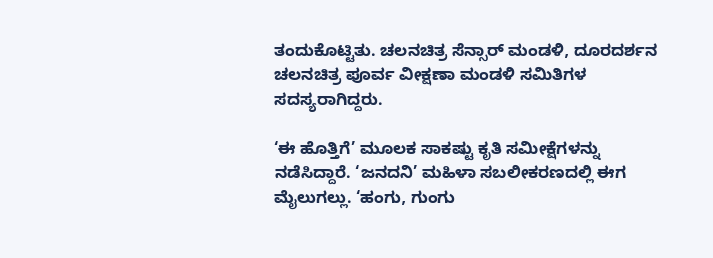ತಂದುಕೊಟ್ಟಿತು. ಚಲನಚಿತ್ರ ಸೆನ್ಸಾರ್ ಮಂಡಳಿ, ದೂರದರ್ಶನ ಚಲನಚಿತ್ರ ಪೂರ್ವ ವೀಕ್ಷಣಾ ಮಂಡಳಿ ಸಮಿತಿಗಳ ಸದಸ್ಯರಾಗಿದ್ದರು.

‘ಈ ಹೊತ್ತಿಗೆ’ ಮೂಲಕ ಸಾಕಷ್ಟು ಕೃತಿ ಸಮೀಕ್ಷೆಗಳನ್ನು ನಡೆಸಿದ್ದಾರೆ. ‘ಜನದನಿ’ ಮಹಿಳಾ ಸಬಲೀಕರಣದಲ್ಲಿ ಈಗ ಮೈಲುಗಲ್ಲು. ‘ಹಂಗು, ಗುಂಗು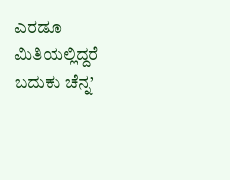ಎರಡೂ ಮಿತಿಯಲ್ಲಿದ್ದರೆ ಬದುಕು ಚೆನ್ನ’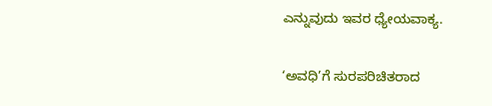ಎನ್ನುವುದು ಇವರ ಧ್ಯೇಯವಾಕ್ಯ.

‘ಅವಧಿ’ಗೆ ಸುರಪರಿಚಿತರಾದ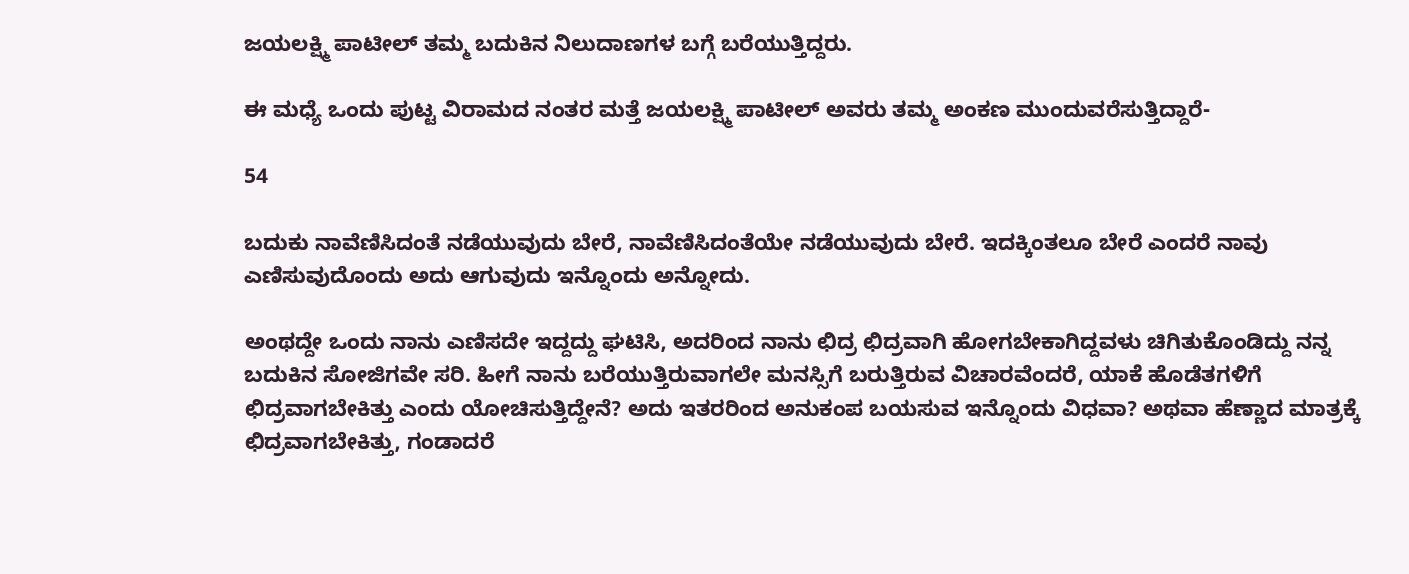ಜಯಲಕ್ಷ್ಮಿ ಪಾಟೀಲ್ ತಮ್ಮ ಬದುಕಿನ ನಿಲುದಾಣಗಳ ಬಗ್ಗೆ ಬರೆಯುತ್ತಿದ್ದರು.

ಈ ಮಧ್ಯೆ ಒಂದು ಪುಟ್ಟ ವಿರಾಮದ ನಂತರ ಮತ್ತೆ ಜಯಲಕ್ಷ್ಮಿ ಪಾಟೀಲ್ ಅವರು ತಮ್ಮ ಅಂಕಣ ಮುಂದುವರೆಸುತ್ತಿದ್ದಾರೆ-

54

ಬದುಕು ನಾವೆಣಿಸಿದಂತೆ ನಡೆಯುವುದು ಬೇರೆ, ನಾವೆಣಿಸಿದಂತೆಯೇ ನಡೆಯುವುದು ಬೇರೆ. ಇದಕ್ಕಿಂತಲೂ ಬೇರೆ ಎಂದರೆ ನಾವು ಎಣಿಸುವುದೊಂದು ಅದು ಆಗುವುದು ಇನ್ನೊಂದು ಅನ್ನೋದು.

ಅಂಥದ್ದೇ ಒಂದು ನಾನು ಎಣಿಸದೇ ಇದ್ದದ್ದು ಘಟಿಸಿ, ಅದರಿಂದ ನಾನು ಛಿದ್ರ ಛಿದ್ರವಾಗಿ ಹೋಗಬೇಕಾಗಿದ್ದವಳು ಚಿಗಿತುಕೊಂಡಿದ್ದು ನನ್ನ ಬದುಕಿನ ಸೋಜಿಗವೇ ಸರಿ. ಹೀಗೆ ನಾನು ಬರೆಯುತ್ತಿರುವಾಗಲೇ ಮನಸ್ಸಿಗೆ ಬರುತ್ತಿರುವ ವಿಚಾರವೆಂದರೆ, ಯಾಕೆ ಹೊಡೆತಗಳಿಗೆ ಛಿದ್ರವಾಗಬೇಕಿತ್ತು ಎಂದು ಯೋಚಿಸುತ್ತಿದ್ದೇನೆ? ಅದು ಇತರರಿಂದ ಅನುಕಂಪ ಬಯಸುವ ಇನ್ನೊಂದು ವಿಧವಾ? ಅಥವಾ ಹೆಣ್ಣಾದ ಮಾತ್ರಕ್ಕೆ ಛಿದ್ರವಾಗಬೇಕಿತ್ತು, ಗಂಡಾದರೆ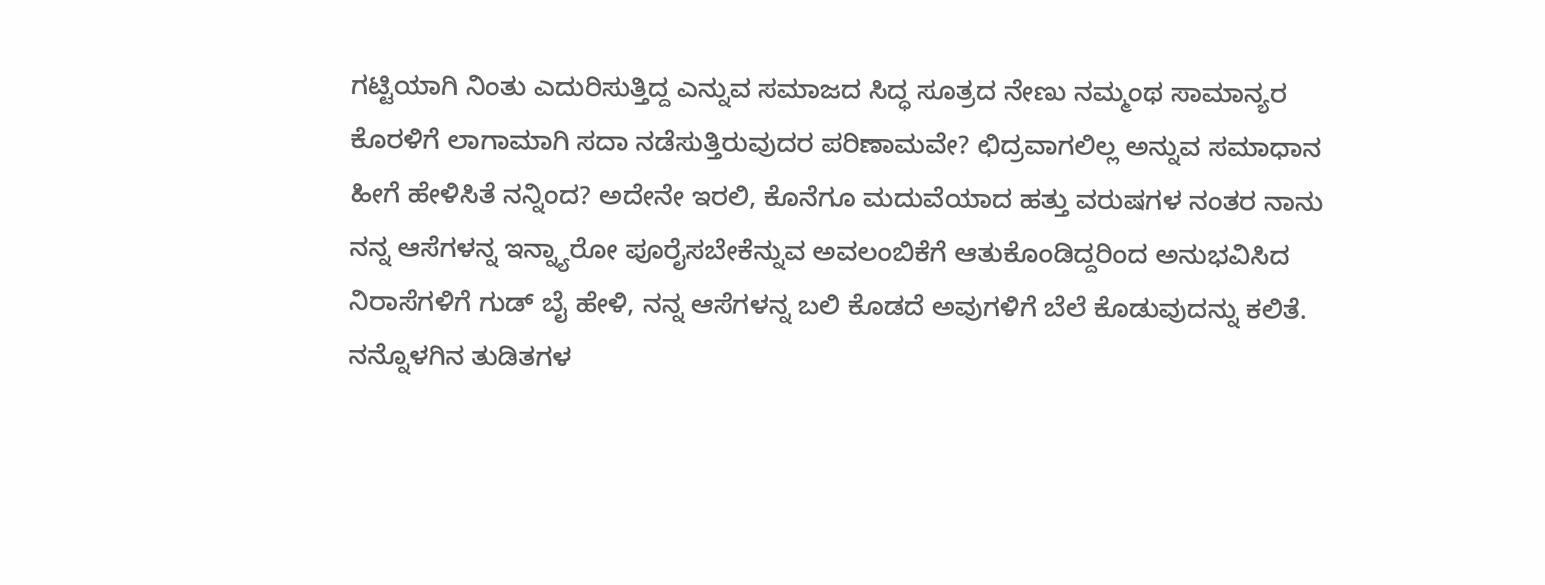ಗಟ್ಟಿಯಾಗಿ ನಿಂತು ಎದುರಿಸುತ್ತಿದ್ದ ಎನ್ನುವ ಸಮಾಜದ ಸಿದ್ಧ ಸೂತ್ರದ ನೇಣು ನಮ್ಮಂಥ ಸಾಮಾನ್ಯರ ಕೊರಳಿಗೆ ಲಾಗಾಮಾಗಿ ಸದಾ ನಡೆಸುತ್ತಿರುವುದರ ಪರಿಣಾಮವೇ? ಛಿದ್ರವಾಗಲಿಲ್ಲ ಅನ್ನುವ ಸಮಾಧಾನ ಹೀಗೆ ಹೇಳಿಸಿತೆ ನನ್ನಿಂದ? ಅದೇನೇ ಇರಲಿ, ಕೊನೆಗೂ ಮದುವೆಯಾದ ಹತ್ತು ವರುಷಗಳ ನಂತರ ನಾನು ನನ್ನ ಆಸೆಗಳನ್ನ ಇನ್ನ್ಯಾರೋ ಪೂರೈಸಬೇಕೆನ್ನುವ ಅವಲಂಬಿಕೆಗೆ ಆತುಕೊಂಡಿದ್ದರಿಂದ ಅನುಭವಿಸಿದ ನಿರಾಸೆಗಳಿಗೆ ಗುಡ್ ಬೈ ಹೇಳಿ, ನನ್ನ ಆಸೆಗಳನ್ನ ಬಲಿ ಕೊಡದೆ ಅವುಗಳಿಗೆ ಬೆಲೆ ಕೊಡುವುದನ್ನು ಕಲಿತೆ. ನನ್ನೊಳಗಿನ ತುಡಿತಗಳ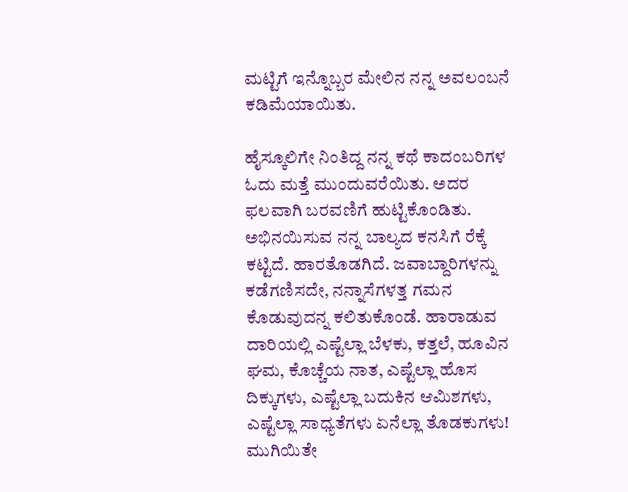ಮಟ್ಟಿಗೆ ಇನ್ನೊಬ್ಬರ ಮೇಲಿನ ನನ್ನ ಅವಲಂಬನೆ ಕಡಿಮೆಯಾಯಿತು.

ಹೈಸ್ಕೂಲಿಗೇ ನಿಂತಿದ್ದ ನನ್ನ ಕಥೆ ಕಾದಂಬರಿಗಳ ಓದು ಮತ್ತೆ ಮುಂದುವರೆಯಿತು. ಅದರ ಫಲವಾಗಿ ಬರವಣಿಗೆ ಹುಟ್ಟಿಕೊಂಡಿತು. ಅಭಿನಯಿಸುವ ನನ್ನ ಬಾಲ್ಯದ ಕನಸಿಗೆ ರೆಕ್ಕೆ ಕಟ್ಟಿದೆ. ಹಾರತೊಡಗಿದೆ. ಜವಾಬ್ದಾರಿಗಳನ್ನು ಕಡೆಗಣಿಸದೇ, ನನ್ನಾಸೆಗಳತ್ತ ಗಮನ ಕೊಡುವುದನ್ನ ಕಲಿತುಕೊಂಡೆ. ಹಾರಾಡುವ ದಾರಿಯಲ್ಲಿ ಎಷ್ಟೆಲ್ಲಾ ಬೆಳಕು, ಕತ್ತಲೆ, ಹೂವಿನ ಘಮ, ಕೊಚ್ಚೆಯ ನಾತ, ಎಷ್ಟೆಲ್ಲಾ ಹೊಸ ದಿಕ್ಕುಗಳು, ಎಷ್ಟೆಲ್ಲಾ ಬದುಕಿನ ಆಮಿಶಗಳು, ಎಷ್ಟೆಲ್ಲಾ ಸಾಧ್ಯತೆಗಳು ಏನೆಲ್ಲಾ ತೊಡಕುಗಳು! ಮುಗಿಯಿತೇ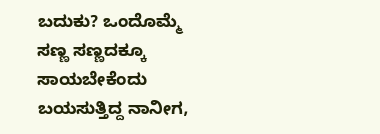ಬದುಕು? ಒಂದೊಮ್ಮೆ ಸಣ್ಣ ಸಣ್ಣದಕ್ಕೂ ಸಾಯಬೇಕೆಂದು ಬಯಸುತ್ತಿದ್ದ ನಾನೀಗ,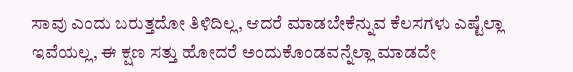ಸಾವು ಎಂದು ಬರುತ್ತದೋ ತಿಳಿದಿಲ್ಲ, ಆದರೆ ಮಾಡಬೇಕೆನ್ನುವ ಕೆಲಸಗಳು ಎಷ್ಟೆಲ್ಲಾ ಇವೆಯಲ್ಲ, ಈ ಕ್ಷಣ ಸತ್ತು ಹೋದರೆ ಅಂದುಕೊಂಡವನ್ನೆಲ್ಲಾ ಮಾಡದೇ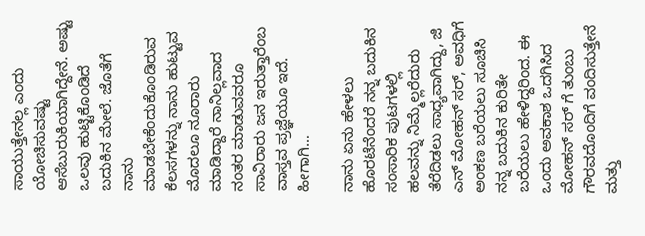ಸಾಯುತ್ತೇನಲ್ಲ ಎಂದು ಯೋಚಿಸುವಷ್ಟು ಆಸೆಬುರುಕಿಯಾಗಿದ್ದೇನೆ. ಅಷ್ಟು ಒಲವು ಹುಟ್ಟಿಕೊಂಡಿದೆ ಬದುಕಿನ ಮೇಲೆ. ಜೊತೆಗೆ ನಾನು ಮಾಡಬೇಕೆಂದುಕೊಂಡಿರುವ ಕೆಲಸಗಳನ್ನು ನಾನು ಹುಟ್ಟುವ ಮೊದಲೂ ನೂರಾರು ಮಾಡಿದ್ದಾರೆ ನಾನಿಲ್ಲವಾದ ನಂತರ ಮಾಡುವವರೂ ಸಾವಿರಾರು ಜನ ಇರುತ್ತಾರೆಂಬ ವಾಸ್ತವ ಪ್ರಜ್ಞೆಯೂ ಇದೆ. ಹೀಗಾಗಿ…

ನಾನು ಏನು ಹೇಳಲು ಹೊರಟೆನೆಂದರೆ ನನ್ನ ಬದುಕಿನ ಸಂಸಾರಿಕ ಪುಟಗಳಲ್ಲಿ ಹಲವನ್ನು ನಿಮ್ಮೆಲ್ಲರೆದುರು ತೆರೆದಿಡಲು ಸಾಧ್ಯವಾಗಿದ್ದು, ಜಿ ಎನ್ ಮೋಹನ್ ಸರ್, ಅವಧಿಗೆ ಅಂಕಣ ಬರೆಯಲು ಸೂಚಿಸಿ ನನ್ನ ಬದುಕಿನ ಕುರಿತೇ ಬರೆಯಲು ಹೇಳಿದ್ದರಿಂದ. ಈ ಒಂದು ಅವಕಾಶ ಒದಗಿಸಿದ ಮೋಹನ್ ಸರ್ ಗೆ ತುಂಬು ಗೌರವದೊಂದಿಗೆ ವಂದಿಸುತ್ತೇನೆ ಮತ್ತು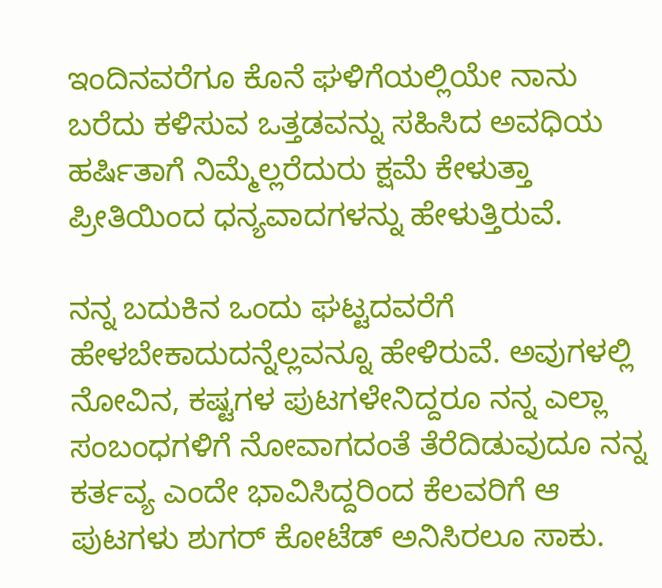ಇಂದಿನವರೆಗೂ ಕೊನೆ ಘಳಿಗೆಯಲ್ಲಿಯೇ ನಾನು ಬರೆದು ಕಳಿಸುವ ಒತ್ತಡವನ್ನು ಸಹಿಸಿದ ಅವಧಿಯ ಹರ್ಷಿತಾಗೆ ನಿಮ್ಮೆಲ್ಲರೆದುರು ಕ್ಷಮೆ ಕೇಳುತ್ತಾ ಪ್ರೀತಿಯಿಂದ ಧನ್ಯವಾದಗಳನ್ನು ಹೇಳುತ್ತಿರುವೆ.

ನನ್ನ ಬದುಕಿನ ಒಂದು ಘಟ್ಟದವರೆಗೆ ಹೇಳಬೇಕಾದುದನ್ನೆಲ್ಲವನ್ನೂ ಹೇಳಿರುವೆ. ಅವುಗಳಲ್ಲಿ ನೋವಿನ, ಕಷ್ಟಗಳ ಪುಟಗಳೇನಿದ್ದರೂ ನನ್ನ ಎಲ್ಲಾ ಸಂಬಂಧಗಳಿಗೆ ನೋವಾಗದಂತೆ ತೆರೆದಿಡುವುದೂ ನನ್ನ ಕರ್ತವ್ಯ ಎಂದೇ ಭಾವಿಸಿದ್ದರಿಂದ ಕೆಲವರಿಗೆ ಆ ಪುಟಗಳು ಶುಗರ್ ಕೋಟೆಡ್ ಅನಿಸಿರಲೂ ಸಾಕು.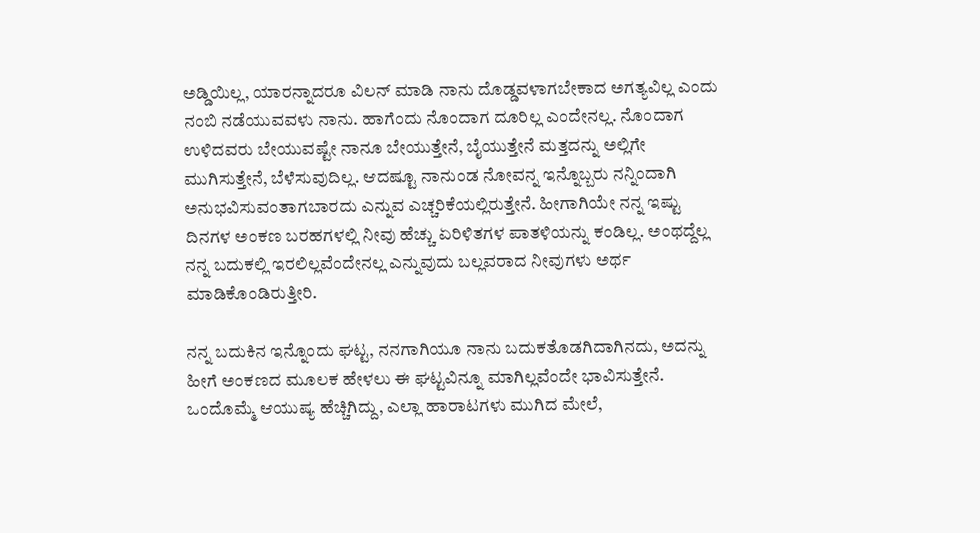ಅಡ್ಡಿಯಿಲ್ಲ, ಯಾರನ್ನಾದರೂ ವಿಲನ್ ಮಾಡಿ ನಾನು ದೊಡ್ಡವಳಾಗಬೇಕಾದ ಅಗತ್ಯವಿಲ್ಲ ಎಂದು ನಂಬಿ ನಡೆಯುವವಳು ನಾನು. ಹಾಗೆಂದು ನೊಂದಾಗ ದೂರಿಲ್ಲ ಎಂದೇನಲ್ಲ. ನೊಂದಾಗ ಉಳಿದವರು ಬೇಯುವಷ್ಟೇ ನಾನೂ ಬೇಯುತ್ತೇನೆ, ಬೈಯುತ್ತೇನೆ ಮತ್ತದನ್ನು ಅಲ್ಲಿಗೇ ಮುಗಿಸುತ್ತೇನೆ, ಬೆಳೆಸುವುದಿಲ್ಲ. ಆದಷ್ಟೂ ನಾನುಂಡ ನೋವನ್ನ ಇನ್ನೊಬ್ಬರು ನನ್ನಿಂದಾಗಿ ಅನುಭವಿಸುವಂತಾಗಬಾರದು ಎನ್ನುವ ಎಚ್ಚರಿಕೆಯಲ್ಲಿರುತ್ತೇನೆ. ಹೀಗಾಗಿಯೇ ನನ್ನ ಇಷ್ಟು ದಿನಗಳ ಅಂಕಣ ಬರಹಗಳಲ್ಲಿ ನೀವು ಹೆಚ್ಚು ಏರಿಳಿತಗಳ ಪಾತಳಿಯನ್ನು ಕಂಡಿಲ್ಲ. ಅಂಥದ್ದೆಲ್ಲ ನನ್ನ ಬದುಕಲ್ಲಿ ಇರಲಿಲ್ಲವೆಂದೇನಲ್ಲ ಎನ್ನುವುದು ಬಲ್ಲವರಾದ ನೀವುಗಳು ಅರ್ಥ ಮಾಡಿಕೊಂಡಿರುತ್ತೀರಿ.

ನನ್ನ ಬದುಕಿನ ಇನ್ನೊಂದು ಘಟ್ಟ, ನನಗಾಗಿಯೂ ನಾನು ಬದುಕತೊಡಗಿದಾಗಿನದು, ಅದನ್ನು ಹೀಗೆ ಅಂಕಣದ ಮೂಲಕ ಹೇಳಲು ಈ ಘಟ್ಟವಿನ್ನೂ ಮಾಗಿಲ್ಲವೆಂದೇ ಭಾವಿಸುತ್ತೇನೆ. ಒಂದೊಮ್ಮೆ ಆಯುಷ್ಯ ಹೆಚ್ಚಿಗಿದ್ದು, ಎಲ್ಲಾ ಹಾರಾಟಗಳು ಮುಗಿದ ಮೇಲೆ,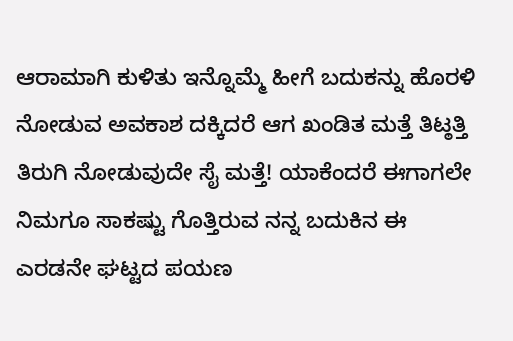ಆರಾಮಾಗಿ ಕುಳಿತು ಇನ್ನೊಮ್ಮೆ ಹೀಗೆ ಬದುಕನ್ನು ಹೊರಳಿ ನೋಡುವ ಅವಕಾಶ ದಕ್ಕಿದರೆ ಆಗ ಖಂಡಿತ ಮತ್ತೆ ತಿಟ್ಠತ್ತಿ ತಿರುಗಿ ನೋಡುವುದೇ ಸೈ ಮತ್ತೆ! ಯಾಕೆಂದರೆ ಈಗಾಗಲೇ ನಿಮಗೂ ಸಾಕಷ್ಟು ಗೊತ್ತಿರುವ ನನ್ನ ಬದುಕಿನ ಈ ಎರಡನೇ ಘಟ್ಟದ ಪಯಣ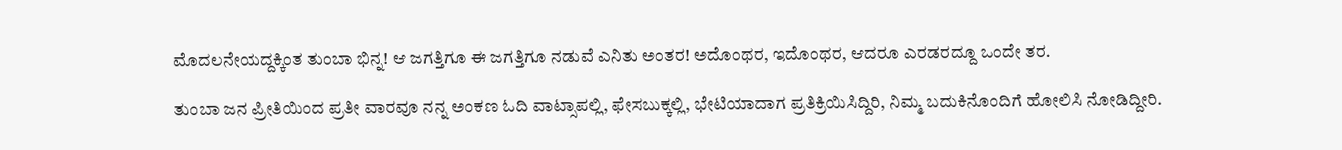ಮೊದಲನೇಯದ್ದಕ್ಕಿಂತ ತುಂಬಾ ಭಿನ್ನ! ಆ ಜಗತ್ತಿಗೂ ಈ ಜಗತ್ತಿಗೂ ನಡುವೆ ಎನಿತು ಅಂತರ! ಅದೊಂಥರ, ಇದೊಂಥರ, ಆದರೂ ಎರಡರದ್ದೂ ಒಂದೇ ತರ.

ತುಂಬಾ ಜನ ಪ್ರೀತಿಯಿಂದ ಪ್ರತೀ ವಾರವೂ ನನ್ನ ಅಂಕಣ ಓದಿ ವಾಟ್ಸಾಪಲ್ಲಿ, ಫೇಸಬುಕ್ಕಲ್ಲಿ, ಭೇಟಿಯಾದಾಗ ಪ್ರತಿಕ್ರಿಯಿಸಿದ್ದಿರಿ, ನಿಮ್ಮ ಬದುಕಿನೊಂದಿಗೆ ಹೋಲಿಸಿ ನೋಡಿದ್ದೀರಿ.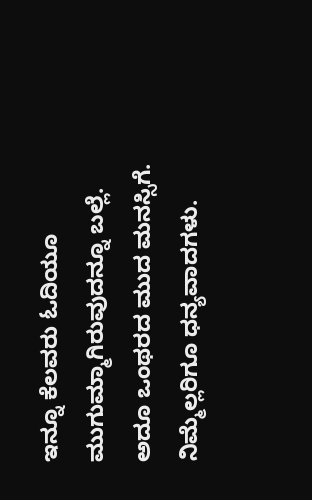ಇನ್ನೂ ಕೆಲವರು ಓದಿಯೂ ಮುಗುಮ್ಮಾಗಿರುವುದನ್ನೂ ಬಲ್ಲೆ. ಅದೂ ಒಂಥರದ ಮುದ ಮನಸ್ಸಿಗೆ. ನಿಮ್ಮೆಲ್ಲರಿಗೂ ಧನ್ಯವಾದಗಳು.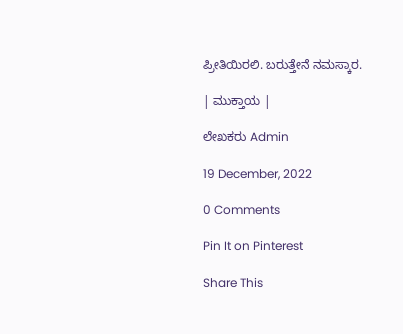ಪ್ರೀತಿಯಿರಲಿ. ಬರುತ್ತೇನೆ ನಮಸ್ಕಾರ.

| ಮುಕ್ತಾಯ |

ಲೇಖಕರು Admin

19 December, 2022

0 Comments

Pin It on Pinterest

Share This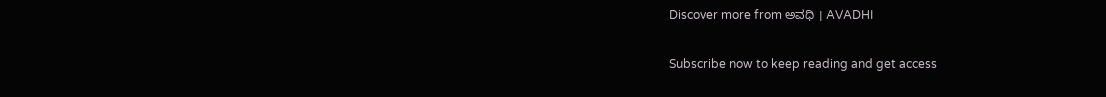Discover more from ಅವಧಿ । AVADHI

Subscribe now to keep reading and get access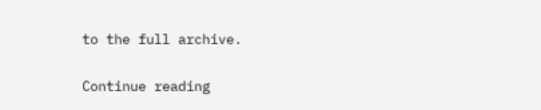to the full archive.

Continue reading